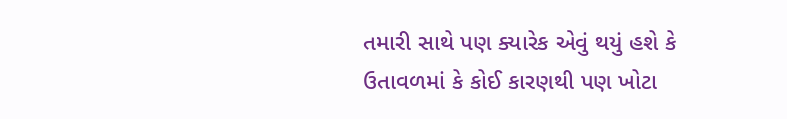તમારી સાથે પણ ક્યારેક એવું થયું હશે કે ઉતાવળમાં કે કોઈ કારણથી પણ ખોટા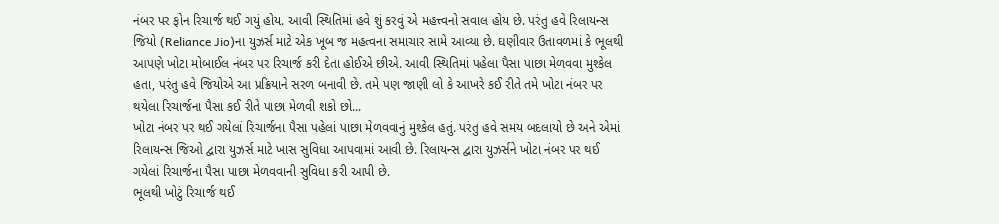નંબર પર ફોન રિચાર્જ થઈ ગયું હોય. આવી સ્થિતિમાં હવે શું કરવું એ મહત્ત્વનો સવાલ હોય છે. પરંતુ હવે રિલાયન્સ જિયો (Reliance Jio)ના યુઝર્સ માટે એક ખૂબ જ મહત્વના સમાચાર સામે આવ્યા છે. ઘણીવાર ઉતાવળમાં કે ભૂલથી આપણે ખોટા મોબાઈલ નંબર પર રિચાર્જ કરી દેતા હોઈએ છીએ. આવી સ્થિતિમાં પહેલા પૈસા પાછા મેળવવા મુશ્કેલ હતા, પરંતુ હવે જિયોએ આ પ્રક્રિયાને સરળ બનાવી છે. તમે પણ જાણી લો કે આખરે કઈ રીતે તમે ખોટા નંબર પર થયેલા રિચાર્જના પૈસા કઈ રીતે પાછા મેળવી શકો છો...
ખોટા નંબર પર થઈ ગયેલાં રિચાર્જના પૈસા પહેલાં પાછા મેળવવાનું મુશ્કેલ હતું. પરંતુ હવે સમય બદલાયો છે અને એમાં રિલાયન્સ જિઓ દ્વારા યુઝર્સ માટે ખાસ સુવિધા આપવામાં આવી છે. રિલાયન્સ દ્વારા યુઝર્સને ખોટા નંબર પર થઈ ગયેલાં રિચાર્જના પૈસા પાછા મેળવવાની સુવિધા કરી આપી છે.
ભૂલથી ખોટું રિચાર્જ થઈ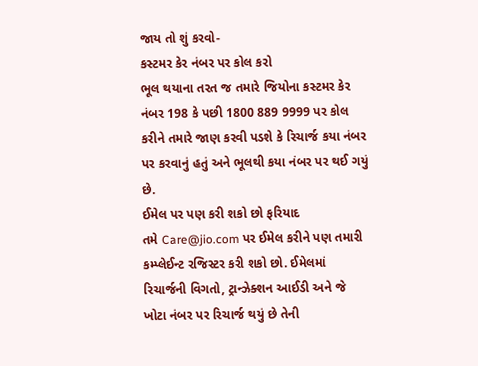જાય તો શું કરવો-
કસ્ટમર કેર નંબર પર કોલ કરો
ભૂલ થયાના તરત જ તમારે જિયોના કસ્ટમર કેર નંબર 198 કે પછી 1800 889 9999 પર કોલ કરીને તમારે જાણ કરવી પડશે કે રિચાર્જ કયા નંબર પર કરવાનું હતું અને ભૂલથી કયા નંબર પર થઈ ગયું છે.
ઈમેલ પર પણ કરી શકો છો ફરિયાદ
તમે Care@jio.com પર ઈમેલ કરીને પણ તમારી કમ્પ્લેઈન્ટ રજિસ્ટર કરી શકો છો. ઈમેલમાં રિચાર્જની વિગતો, ટ્રાન્ઝેક્શન આઈડી અને જે ખોટા નંબર પર રિચાર્જ થયું છે તેની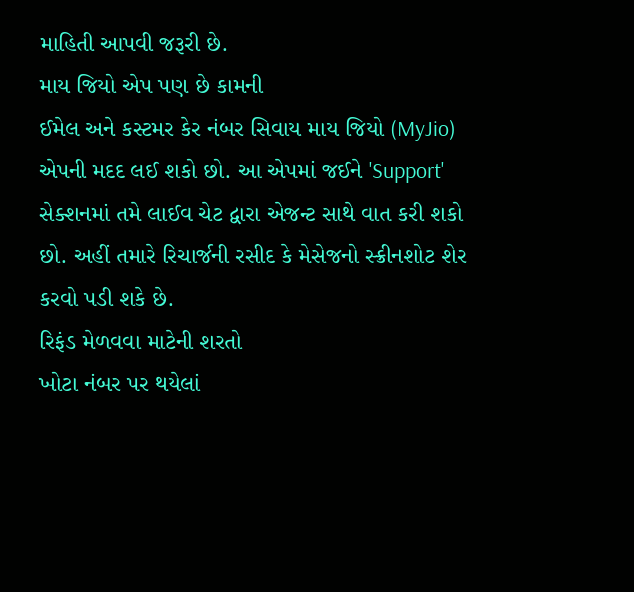માહિતી આપવી જરૂરી છે.
માય જિયો એપ પણ છે કામની
ઈમેલ અને કસ્ટમર કેર નંબર સિવાય માય જિયો (MyJio) એપની મદદ લઈ શકો છો. આ એપમાં જઈને 'Support' સેક્શનમાં તમે લાઈવ ચેટ દ્વારા એજન્ટ સાથે વાત કરી શકો છો. અહીં તમારે રિચાર્જની રસીદ કે મેસેજનો સ્ક્રીનશોટ શેર કરવો પડી શકે છે.
રિફંડ મેળવવા માટેની શરતો
ખોટા નંબર પર થયેલાં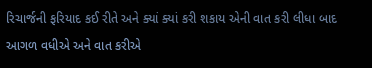રિચાર્જની ફરિયાદ કઈ રીતે અને ક્યાં ક્યાં કરી શકાય એની વાત કરી લીધા બાદ આગળ વધીએ અને વાત કરીએ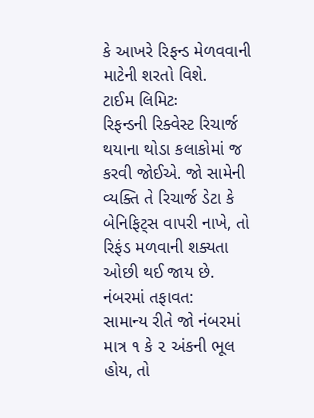કે આખરે રિફન્ડ મેળવવાની માટેની શરતો વિશે.
ટાઈમ લિમિટઃ
રિફન્ડની રિક્વેસ્ટ રિચાર્જ થયાના થોડા કલાકોમાં જ કરવી જોઈએ. જો સામેની વ્યક્તિ તે રિચાર્જ ડેટા કે બેનિફિટ્સ વાપરી નાખે, તો રિફંડ મળવાની શક્યતા ઓછી થઈ જાય છે.
નંબરમાં તફાવત:
સામાન્ય રીતે જો નંબરમાં માત્ર ૧ કે ૨ અંકની ભૂલ હોય, તો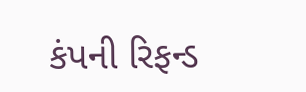કંપની રિફન્ડ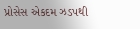પ્રોસેસ એકદમ ઝડપથી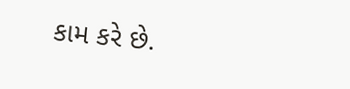કામ કરે છે.